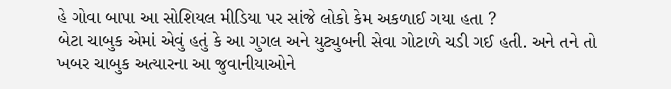હે ગોવા બાપા આ સોશિયલ મીડિયા પર સાંજે લોકો કેમ અકળાઈ ગયા હતા ?
બેટા ચાબુક એમાં એવું હતું કે આ ગુગલ અને યુટ્યુબની સેવા ગોટાળે ચડી ગઈ હતી. અને તને તો ખબર ચાબુક અત્યારના આ જુવાનીયાઓને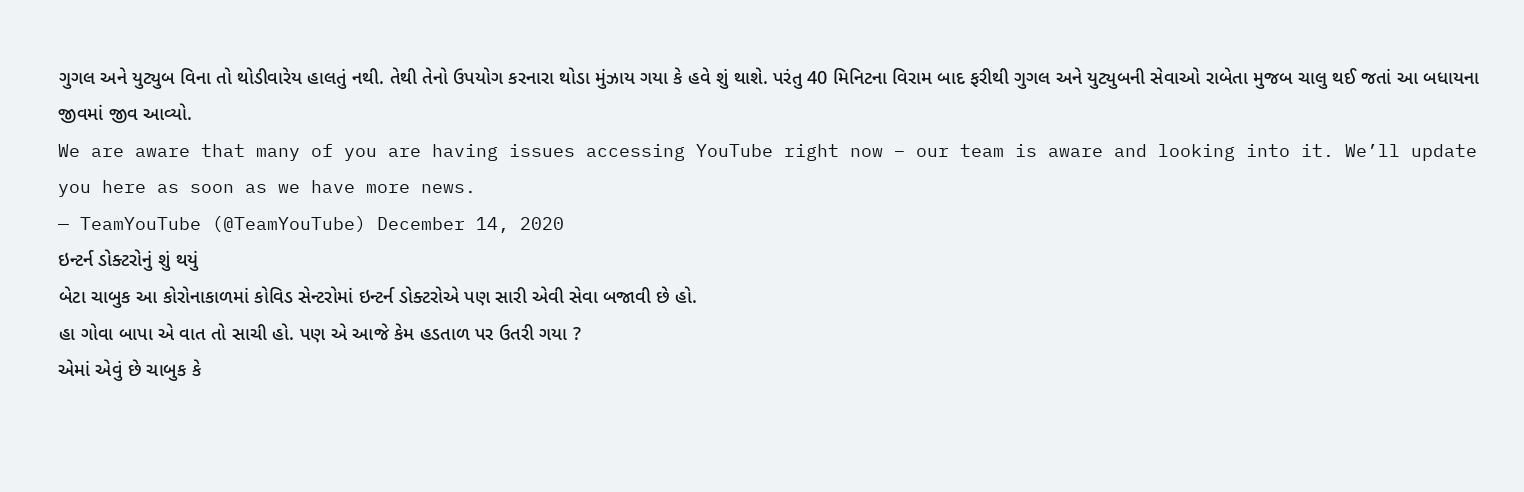ગુગલ અને યુટ્યુબ વિના તો થોડીવારેય હાલતું નથી. તેથી તેનો ઉપયોગ કરનારા થોડા મુંઝાય ગયા કે હવે શું થાશે. પરંતુ 40 મિનિટના વિરામ બાદ ફરીથી ગુગલ અને યુટ્યુબની સેવાઓ રાબેતા મુજબ ચાલુ થઈ જતાં આ બધાયના જીવમાં જીવ આવ્યો.
We are aware that many of you are having issues accessing YouTube right now – our team is aware and looking into it. We’ll update you here as soon as we have more news.
— TeamYouTube (@TeamYouTube) December 14, 2020
ઇન્ટર્ન ડોક્ટરોનું શું થયું
બેટા ચાબુક આ કોરોનાકાળમાં કોવિડ સેન્ટરોમાં ઇન્ટર્ન ડોક્ટરોએ પણ સારી એવી સેવા બજાવી છે હો.
હા ગોવા બાપા એ વાત તો સાચી હો. પણ એ આજે કેમ હડતાળ પર ઉતરી ગયા ?
એમાં એવું છે ચાબુક કે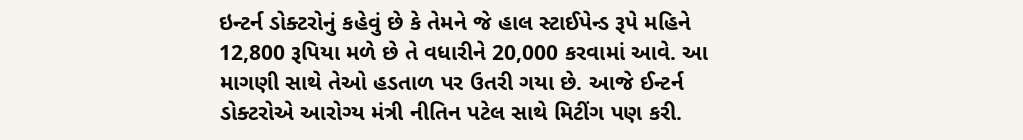ઇન્ટર્ન ડોક્ટરોનું કહેવું છે કે તેમને જે હાલ સ્ટાઈપેન્ડ રૂપે મહિને 12,800 રૂપિયા મળે છે તે વધારીને 20,000 કરવામાં આવે. આ માગણી સાથે તેઓ હડતાળ પર ઉતરી ગયા છે. આજે ઈન્ટર્ન ડોક્ટરોએ આરોગ્ય મંત્રી નીતિન પટેલ સાથે મિટીંગ પણ કરી.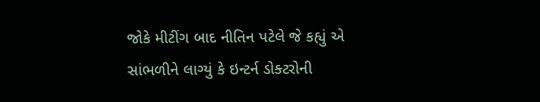જોકે મીટીંગ બાદ નીતિન પટેલે જે કહ્યું એ સાંભળીને લાગ્યું કે ઇન્ટર્ન ડોક્ટરોની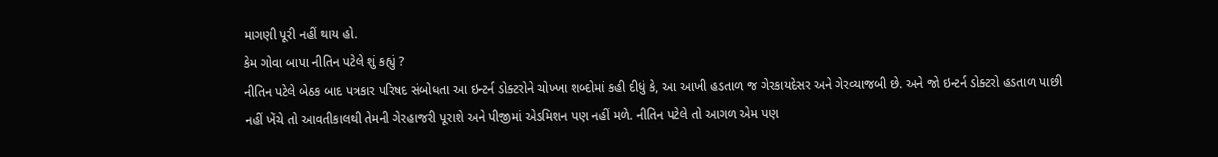માગણી પૂરી નહીં થાય હો.
કેમ ગોવા બાપા નીતિન પટેલે શું કહ્યું ?
નીતિન પટેલે બેઠક બાદ પત્રકાર પરિષદ સંબોધતા આ ઇન્ટર્ન ડોક્ટરોને ચોખ્ખા શબ્દોમાં કહી દીધું કે, આ આખી હડતાળ જ ગેરકાયદેસર અને ગેરવ્યાજબી છે. અને જો ઇન્ટર્ન ડોક્ટરો હડતાળ પાછી નહીં ખેંચે તો આવતીકાલથી તેમની ગેરહાજરી પૂરાશે અને પીજીમાં એડમિશન પણ નહીં મળે. નીતિન પટેલે તો આગળ એમ પણ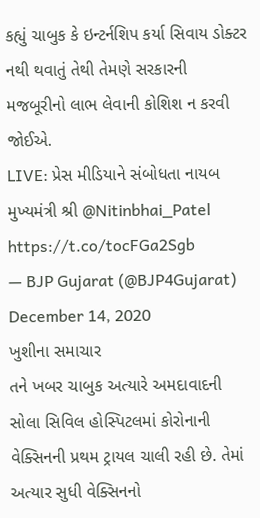કહ્યું ચાબુક કે ઇન્ટર્નશિપ કર્યા સિવાય ડોક્ટર નથી થવાતું તેથી તેમણે સરકારની મજબૂરીનો લાભ લેવાની કોશિશ ન કરવી જોઈએ.
LIVE: પ્રેસ મીડિયાને સંબોધતા નાયબ મુખ્યમંત્રી શ્રી @Nitinbhai_Patel https://t.co/tocFGa2Sgb
— BJP Gujarat (@BJP4Gujarat) December 14, 2020
ખુશીના સમાચાર
તને ખબર ચાબુક અત્યારે અમદાવાદની સોલા સિવિલ હોસ્પિટલમાં કોરોનાની વેક્સિનની પ્રથમ ટ્રાયલ ચાલી રહી છે. તેમાં અત્યાર સુધી વેક્સિનનો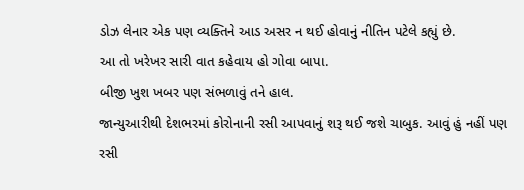ડોઝ લેનાર એક પણ વ્યક્તિને આડ અસર ન થઈ હોવાનું નીતિન પટેલે કહ્યું છે.
આ તો ખરેખર સારી વાત કહેવાય હો ગોવા બાપા.
બીજી ખુશ ખબર પણ સંભળાવું તને હાલ.
જાન્યુઆરીથી દેશભરમાં કોરોનાની રસી આપવાનું શરૂ થઈ જશે ચાબુક. આવું હું નહીં પણ રસી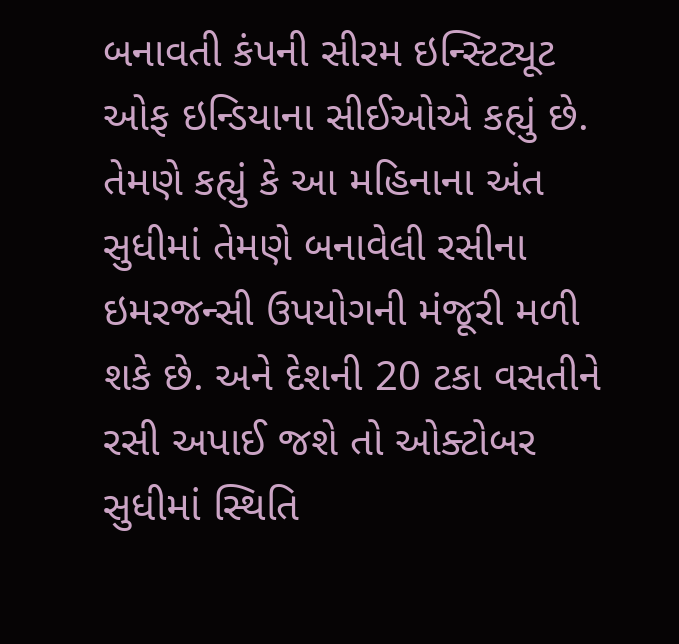બનાવતી કંપની સીરમ ઇન્સ્ટિટ્યૂટ ઓફ ઇન્ડિયાના સીઈઓએ કહ્યું છે. તેમણે કહ્યું કે આ મહિનાના અંત સુધીમાં તેમણે બનાવેલી રસીના ઇમરજન્સી ઉપયોગની મંજૂરી મળી શકે છે. અને દેશની 20 ટકા વસતીને રસી અપાઈ જશે તો ઓક્ટોબર સુધીમાં સ્થિતિ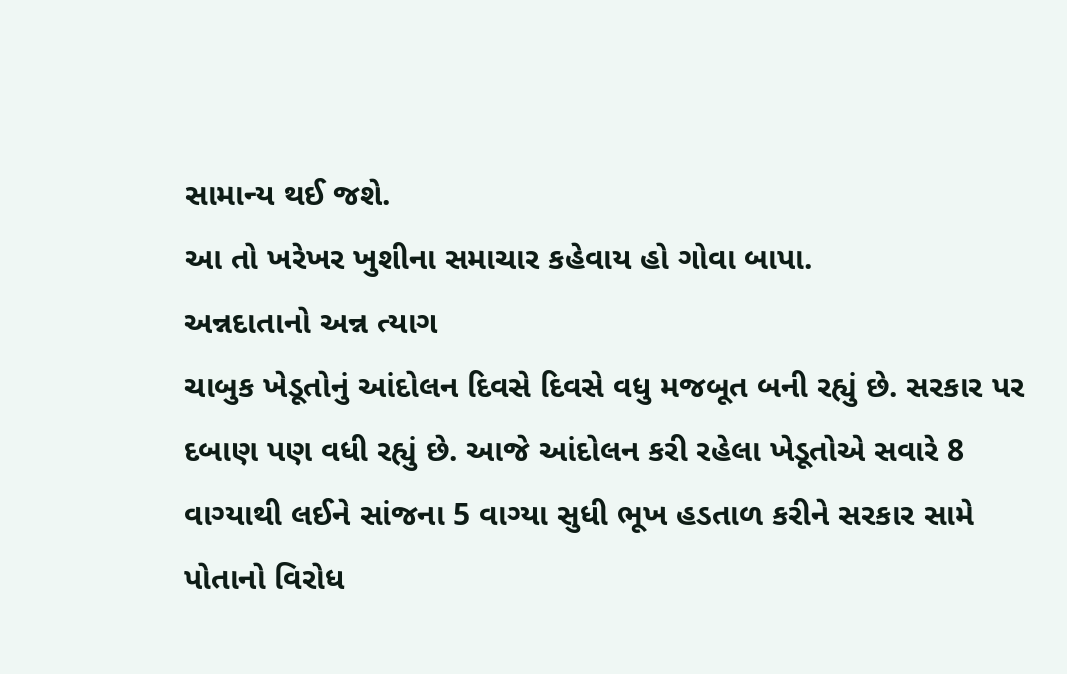સામાન્ય થઈ જશે.
આ તો ખરેખર ખુશીના સમાચાર કહેવાય હો ગોવા બાપા.
અન્નદાતાનો અન્ન ત્યાગ
ચાબુક ખેડૂતોનું આંદોલન દિવસે દિવસે વધુ મજબૂત બની રહ્યું છે. સરકાર પર દબાણ પણ વધી રહ્યું છે. આજે આંદોલન કરી રહેલા ખેડૂતોએ સવારે 8 વાગ્યાથી લઈને સાંજના 5 વાગ્યા સુધી ભૂખ હડતાળ કરીને સરકાર સામે પોતાનો વિરોધ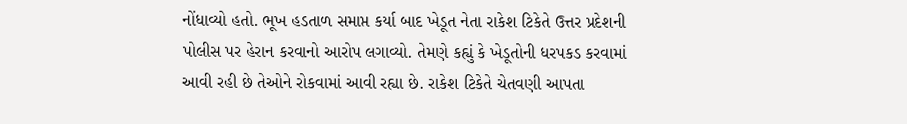નોંધાવ્યો હતો. ભૂખ હડતાળ સમાપ્ત કર્યા બાદ ખેડૂત નેતા રાકેશ ટિકેતે ઉત્તર પ્રદેશની પોલીસ પર હેરાન કરવાનો આરોપ લગાવ્યો. તેમણે કહ્યું કે ખેડૂતોની ધરપકડ કરવામાં આવી રહી છે તેઓને રોકવામાં આવી રહ્યા છે. રાકેશ ટિકેતે ચેતવણી આપતા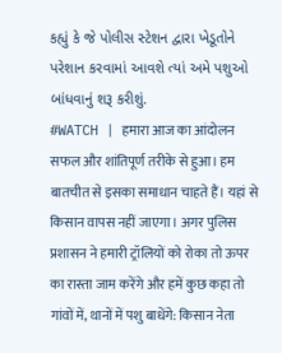કહ્યું કે જે પોલીસ સ્ટેશન દ્વારા ખેડૂતોને પરેશાન કરવામાં આવશે ત્યાં અમે પશુઓ બાંધવાનું શરૂ કરીશું.
#WATCH | हमारा आज का आंदोलन सफल और शांतिपूर्ण तरीके से हुआ। हम बातचीत से इसका समाधान चाहते हैं। यहां से किसान वापस नहीं जाएगा। अगर पुलिस प्रशासन ने हमारी ट्रॉलियों को रोका तो ऊपर का रास्ता जाम करेंगे और हमें कुछ कहा तो गांवों में, थानों में पशु बाधेंगे: किसान नेता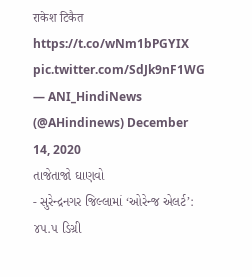राकेश टिकैत https://t.co/wNm1bPGYIX pic.twitter.com/SdJk9nF1WG
— ANI_HindiNews (@AHindinews) December 14, 2020
તાજેતાજો ઘાણવો
- સુરેન્દ્રનગર જિલ્લામાં ‘ઓરેન્જ એલર્ટ’: ૪૫.૫ ડિગ્રી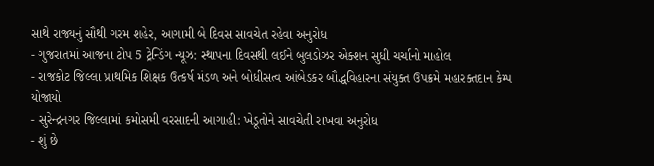સાથે રાજ્યનું સૌથી ગરમ શહેર, આગામી બે દિવસ સાવચેત રહેવા અનુરોધ
- ગુજરાતમાં આજના ટોપ 5 ટ્રેન્ડિંગ ન્યૂઝ: સ્થાપના દિવસથી લઈને બુલડોઝર એક્શન સુધી ચર્ચાનો માહોલ
- રાજકોટ જિલ્લા પ્રાથમિક શિક્ષક ઉત્કર્ષ મંડળ અને બોધીસત્વ આંબેડકર બૌદ્ધવિહારના સંયુક્ત ઉપક્રમે મહારક્તદાન કેમ્પ યોજાયો
- સુરેન્દ્રનગર જિલ્લામાં કમોસમી વરસાદની આગાહી: ખેડૂતોને સાવચેતી રાખવા અનુરોધ
- શું છે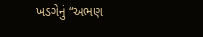ખડગેનું “અભણ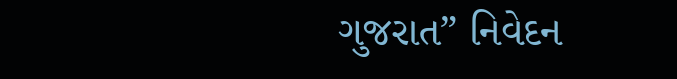ગુજરાત” નિવેદન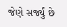જેણે સર્જ્યું છે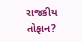રાજકીય તોફાન?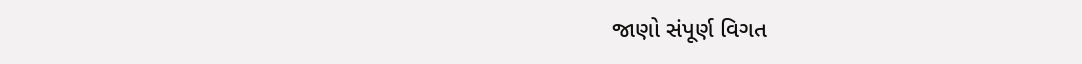જાણો સંપૂર્ણ વિગત